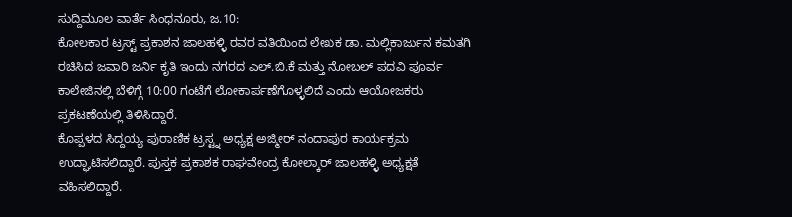ಸುದ್ದಿಮೂಲ ವಾರ್ತೆ ಸಿಂಧನೂರು, ಜ.10:
ಕೋಲಕಾರ ಟ್ರಸ್ಟ್ ಪ್ರಕಾಶನ ಜಾಲಹಳ್ಳಿ ರವರ ವತಿಯಿಂದ ಲೇಖಕ ಡಾ. ಮಲ್ಲಿಕಾರ್ಜುನ ಕಮತಗಿ ರಚಿಸಿದ ಜವಾರಿ ಜರ್ನಿ ಕೃತಿ ಇಂದು ನಗರದ ಎಲ್.ಬಿ.ಕೆ ಮತ್ತು ನೋಬಲ್ ಪದವಿ ಪೂರ್ವ ಕಾಲೇಜಿನಲ್ಲಿ ಬೆಳಿಗ್ಗೆ 10:00 ಗಂಟೆಗೆ ಲೋಕಾರ್ಪಣೆಗೊಳ್ಳಲಿದೆ ಎಂದು ಆಯೋಜಕರು ಪ್ರಕಟಣೆಯಲ್ಲಿ ತಿಳಿಸಿದ್ದಾರೆ.
ಕೊಪ್ಪಳದ ಸಿದ್ದಯ್ಯ ಪುರಾಣಿಕ ಟ್ರಸ್ಟ್ನ ಅಧ್ಯಕ್ಷ ಅಜ್ಮೀರ್ ನಂದಾಪುರ ಕಾರ್ಯಕ್ರಮ ಉದ್ಘಾಟಿಸಲಿದ್ದಾರೆ. ಪುಸ್ತಕ ಪ್ರಕಾಶಕ ರಾಘವೇಂದ್ರ ಕೋಲ್ಕಾರ್ ಜಾಲಹಳ್ಳಿ ಅಧ್ಯಕ್ಷತೆ ವಹಿಸಲಿದ್ದಾರೆ.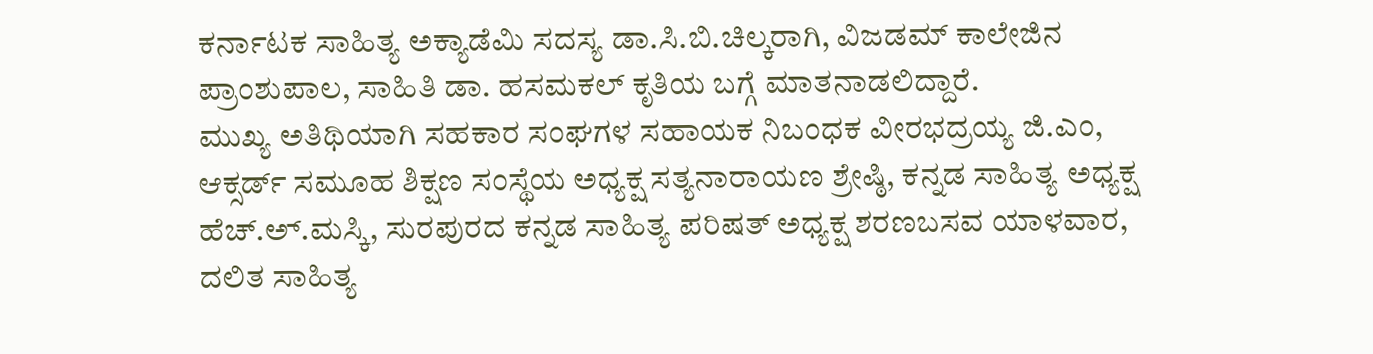ಕರ್ನಾಟಕ ಸಾಹಿತ್ಯ ಅಕ್ಯಾಡೆಮಿ ಸದಸ್ಯ ಡಾ.ಸಿ.ಬಿ.ಚಿಲ್ಕರಾಗಿ, ವಿಜಡಮ್ ಕಾಲೇಜಿನ ಪ್ರಾಂಶುಪಾಲ, ಸಾಹಿತಿ ಡಾ. ಹಸಮಕಲ್ ಕೃತಿಯ ಬಗ್ಗೆ ಮಾತನಾಡಲಿದ್ದಾರೆ.
ಮುಖ್ಯ ಅತಿಥಿಯಾಗಿ ಸಹಕಾರ ಸಂಘಗಳ ಸಹಾಯಕ ನಿಬಂಧಕ ವೀರಭದ್ರಯ್ಯ ಜಿ.ಎಂ, ಆಕ್ಸರ್ಡ್ ಸಮೂಹ ಶಿಕ್ಷಣ ಸಂಸ್ಥೆಯ ಅಧ್ಯಕ್ಷ ಸತ್ಯನಾರಾಯಣ ಶ್ರೇಷ್ಠಿ, ಕನ್ನಡ ಸಾಹಿತ್ಯ ಅಧ್ಯಕ್ಷ ಹೆಚ್.ಅ್.ಮಸ್ಕಿ, ಸುರಪುರದ ಕನ್ನಡ ಸಾಹಿತ್ಯ ಪರಿಷತ್ ಅಧ್ಯಕ್ಷ ಶರಣಬಸವ ಯಾಳವಾರ, ದಲಿತ ಸಾಹಿತ್ಯ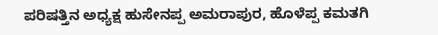ಪರಿಷತ್ತಿನ ಅಧ್ಯಕ್ಷ ಹುಸೇನಪ್ಪ ಅಮರಾಪುರ, ಹೊಳೆಪ್ಪ ಕಮತಗಿ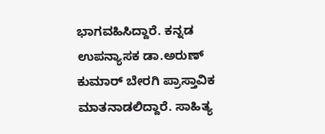ಭಾಗವಹಿಸಿದ್ದಾರೆ. ಕನ್ನಡ ಉಪನ್ಯಾಸಕ ಡಾ.ಅರುಣ್ ಕುಮಾರ್ ಬೇರಗಿ ಪ್ರಾಸ್ತಾವಿಕ ಮಾತನಾಡಲಿದ್ದಾರೆ. ಸಾಹಿತ್ಯ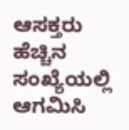ಆಸಕ್ತರು ಹೆಚ್ಚಿನ ಸಂಖ್ಯೆಯಲ್ಲಿ ಆಗಮಿಸಿ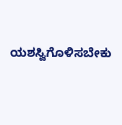ಯಶಸ್ವಿಗೊಳಿಸಬೇಕು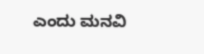ಎಂದು ಮನವಿ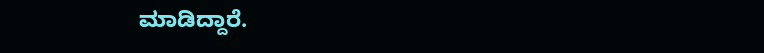ಮಾಡಿದ್ದಾರೆ.